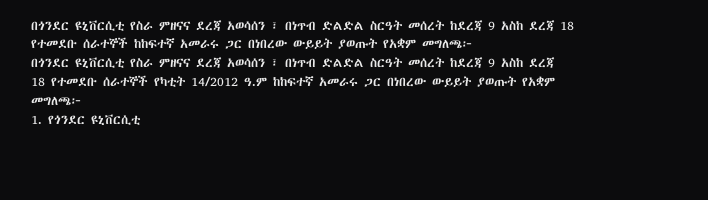በጎንደር ዩኒቨርሲቲ የስራ ምዘናና ደረጃ አወሳሰን ፣ በነጥብ ድልድል ስርዓት መሰረት ከደረጃ 9 አስከ ደረጃ 18 የተመደቡ ሰራተኞች ከከፍተኛ አመራሩ ጋር በነበረው ውይይት ያወጡት የአቋም መግለጫ፦
በጎንደር ዩኒቨርሲቲ የስራ ምዘናና ደረጃ አወሳሰን ፣ በነጥብ ድልድል ስርዓት መሰረት ከደረጃ 9 አስከ ደረጃ
18 የተመደቡ ሰራተኞች የካቲት 14/2012 ዓ.ም ከከፍተኛ አመራሩ ጋር በነበረው ውይይት ያወጡት የአቋም መግለጫ፦
1. የጎንደር ዩኒቨርሲቲ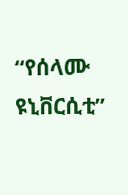“የሰላሙ ዩኒቨርሲቲ”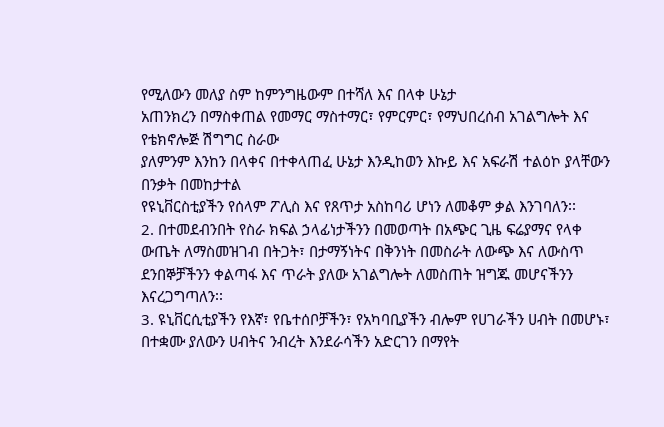የሚለውን መለያ ስም ከምንግዜውም በተሻለ እና በላቀ ሁኔታ
አጠንክረን በማስቀጠል የመማር ማስተማር፣ የምርምር፣ የማህበረሰብ አገልግሎት እና የቴክኖሎጅ ሽግግር ስራው
ያለምንም እንከን በላቀና በተቀላጠፈ ሁኔታ እንዲከወን እኩይ እና አፍራሽ ተልዕኮ ያላቸውን በንቃት በመከታተል
የዩኒቨርስቲያችን የሰላም ፖሊስ እና የጸጥታ አስከባሪ ሆነን ለመቆም ቃል እንገባለን፡፡
2. በተመደብንበት የስራ ክፍል ኃላፊነታችንን በመወጣት በአጭር ጊዜ ፍሬያማና የላቀ ውጤት ለማስመዝገብ በትጋት፣ በታማኝነትና በቅንነት በመስራት ለውጭ እና ለውስጥ ደንበኞቻችንን ቀልጣፋ እና ጥራት ያለው አገልግሎት ለመስጠት ዝግጁ መሆናችንን እናረጋግጣለን፡፡
3. ዩኒቨርሲቲያችን የእኛ፣ የቤተሰቦቻችን፣ የአካባቢያችን ብሎም የሀገራችን ሀብት በመሆኑ፣ በተቋሙ ያለውን ሀብትና ንብረት እንደራሳችን አድርገን በማየት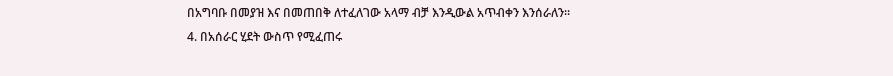በአግባቡ በመያዝ እና በመጠበቅ ለተፈለገው አላማ ብቻ እንዲውል አጥብቀን እንሰራለን፡፡
4. በአሰራር ሂደት ውስጥ የሚፈጠሩ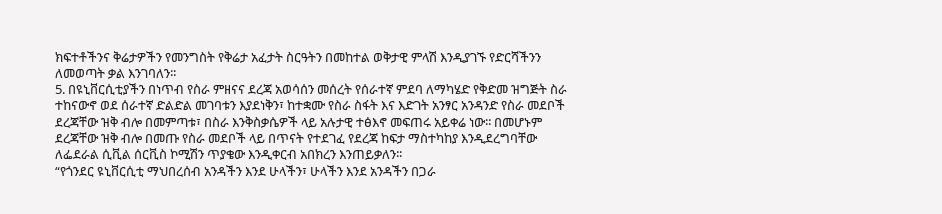ክፍተቶችንና ቅሬታዎችን የመንግስት የቅሬታ አፈታት ስርዓትን በመከተል ወቅታዊ ምላሽ እንዲያገኙ የድርሻችንን ለመወጣት ቃል እንገባለን፡፡
5. በዩኒቨርሲቲያችን በነጥብ የስራ ምዘናና ደረጃ አወሳሰን መሰረት የሰራተኛ ምደባ ለማካሄድ የቅድመ ዝግጅት ስራ ተከናውኖ ወደ ሰራተኛ ድልድል መገባቱን እያደነቅን፣ ከተቋሙ የስራ ስፋት እና እድገት አንፃር አንዳንድ የስራ መደቦች ደረጃቸው ዝቅ ብሎ በመምጣቱ፣ በስራ እንቅስቃሴዎች ላይ አሉታዊ ተፅእኖ መፍጠሩ አይቀሬ ነው፡፡ በመሆኑም ደረጃቸው ዝቅ ብሎ በመጡ የስራ መደቦች ላይ በጥናት የተደገፈ የደረጃ ከፍታ ማስተካከያ እንዲደረግባቸው ለፌደራል ሲቪል ሰርቪስ ኮሚሽን ጥያቄው እንዲቀርብ አበክረን እንጠይቃለን፡፡
“የጎንደር ዩኒቨርሲቲ ማህበረሰብ አንዳችን እንደ ሁላችን፣ ሁላችን እንደ አንዳችን በጋራ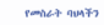የመስራት ባህላችን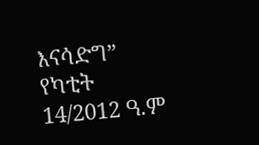እናሳድግ”
የካቲት 14/2012 ዓ.ም